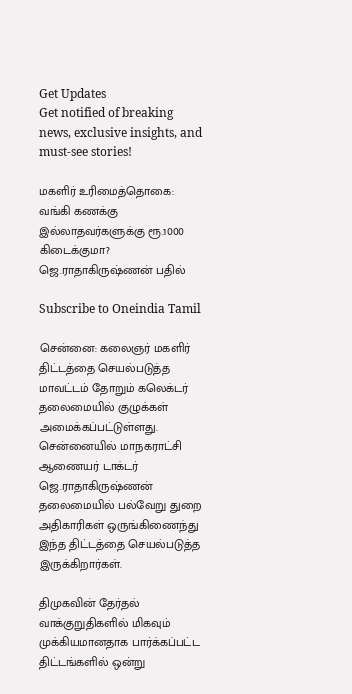Get Updates
Get notified of breaking news, exclusive insights, and must-see stories!

மகளிர் உரிமைத்தொகை: வங்கி கணக்கு இல்லாதவர்களுக்கு ரூ.1000 கிடைக்குமா? ஜெ.ராதாகிருஷ்ணன் பதில்

Subscribe to Oneindia Tamil

சென்னை: கலைஞர் மகளிர் திட்டத்தை செயல்படுத்த மாவட்டம் தோறும் கலெக்டர் தலைமையில் குழுக்கள் அமைக்கப்பட்டுள்ளது. சென்னையில் மாநகராட்சி ஆணையர் டாக்டர் ஜெ.ராதாகிருஷ்ணன் தலைமையில் பல்வேறு துறை அதிகாரிகள் ஒருங்கிணைந்து இந்த திட்டத்தை செயல்படுத்த இருக்கிறார்கள்.

திமுகவின் தேர்தல் வாக்குறுதிகளில் மிகவும் முக்கியமானதாக பார்க்கப்பட்ட திட்டங்களில் ஒன்று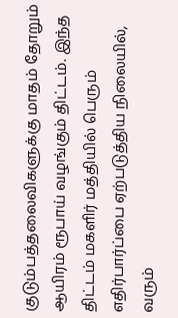குடும்பத்தலைவிகளுக்கு மாதம் தோறும் ஆயிரம் ரூபாய் வழங்கும் திட்டம். இந்த திட்டம் மகளிர் மத்தியில் பெரும் எதிர்பார்ப்பை ஏற்படுத்திய நிலையில், வரும்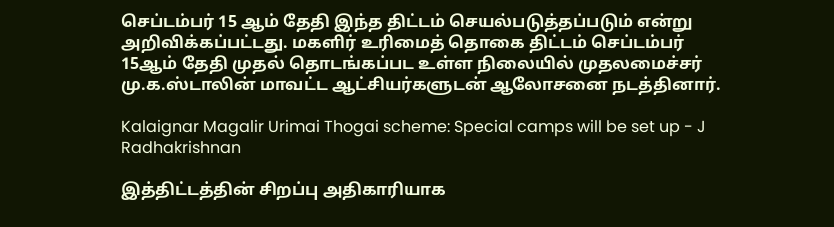செப்டம்பர் 15 ஆம் தேதி இந்த திட்டம் செயல்படுத்தப்படும் என்று அறிவிக்கப்பட்டது. மகளிர் உரிமைத் தொகை திட்டம் செப்டம்பர் 15ஆம் தேதி முதல் தொடங்கப்பட உள்ள நிலையில் முதலமைச்சர் மு.க.ஸ்டாலின் மாவட்ட ஆட்சியர்களுடன் ஆலோசனை நடத்தினார்.

Kalaignar Magalir Urimai Thogai scheme: Special camps will be set up - J Radhakrishnan

இத்திட்டத்தின் சிறப்பு அதிகாரியாக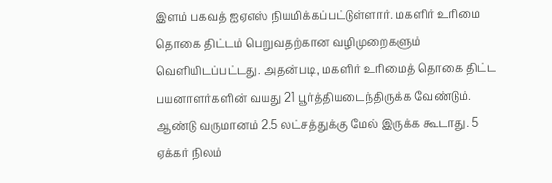இளம் பகவத் ஐஏஎஸ் நியமிக்கப்பட்டுள்ளார். மகளிர் உரிமை தொகை திட்டம் பெறுவதற்கான வழிமுறைகளும் வெளியிடப்பட்டது. அதன்படி, மகளிர் உரிமைத் தொகை திட்ட பயனாளர்களின் வயது 21 பூர்த்தியடைந்திருக்க வேண்டும். ஆண்டு வருமானம் 2.5 லட்சத்துக்கு மேல் இருக்க கூடாது. 5 ஏக்கர் நிலம்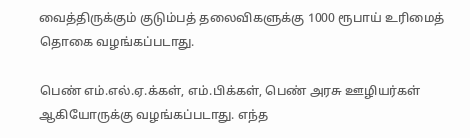வைத்திருக்கும் குடும்பத் தலைவிகளுக்கு 1000 ரூபாய் உரிமைத் தொகை வழங்கப்படாது.

பெண் எம்.எல்.ஏ.க்கள், எம்.பிக்கள், பெண் அரசு ஊழியர்கள் ஆகியோருக்கு வழங்கப்படாது. எந்த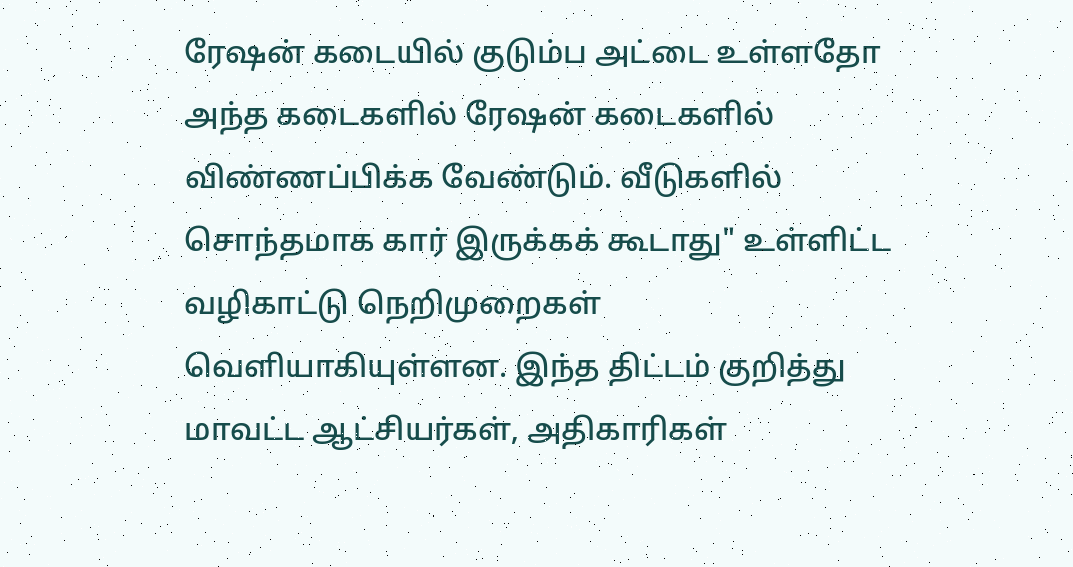ரேஷன் கடையில் குடும்ப அட்டை உள்ளதோ அந்த கடைகளில் ரேஷன் கடைகளில் விண்ணப்பிக்க வேண்டும். வீடுகளில் சொந்தமாக கார் இருக்கக் கூடாது" உள்ளிட்ட வழிகாட்டு நெறிமுறைகள் வெளியாகியுள்ளன. இந்த திட்டம் குறித்து மாவட்ட ஆட்சியர்கள், அதிகாரிகள்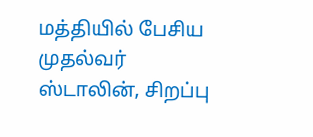மத்தியில் பேசிய முதல்வர் ஸ்டாலின், சிறப்பு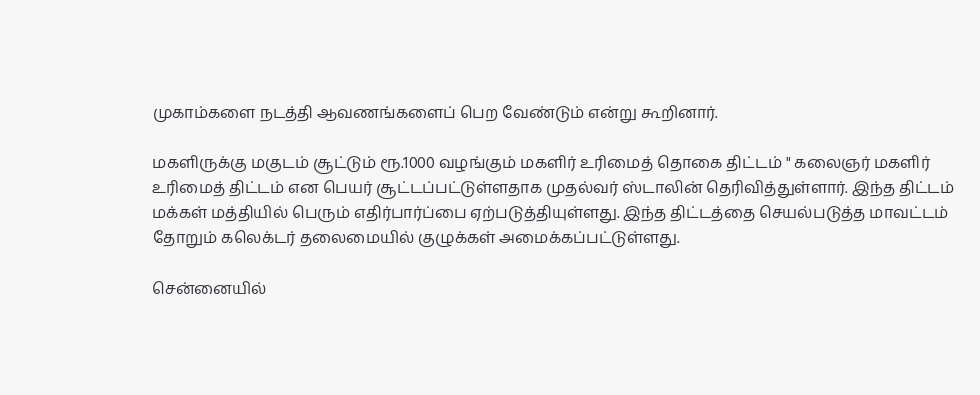முகாம்களை நடத்தி ஆவணங்களைப் பெற வேண்டும் என்று கூறினார்.

மகளிருக்கு மகுடம் சூட்டும் ரூ.1000 வழங்கும் மகளிர் உரிமைத் தொகை திட்டம் " கலைஞர் மகளிர் உரிமைத் திட்டம் என பெயர் சூட்டப்பட்டுள்ளதாக முதல்வர் ஸ்டாலின் தெரிவித்துள்ளார். இந்த திட்டம் மக்கள் மத்தியில் பெரும் எதிர்பார்ப்பை ஏற்படுத்தியுள்ளது. இந்த திட்டத்தை செயல்படுத்த மாவட்டம் தோறும் கலெக்டர் தலைமையில் குழுக்கள் அமைக்கப்பட்டுள்ளது.

சென்னையில்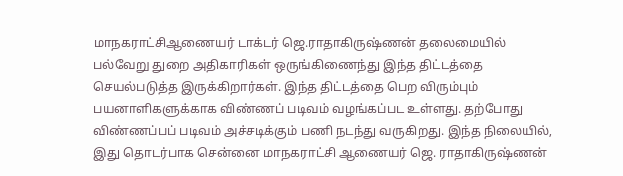மாநகராட்சிஆணையர் டாக்டர் ஜெ.ராதாகிருஷ்ணன் தலைமையில் பல்வேறு துறை அதிகாரிகள் ஒருங்கிணைந்து இந்த திட்டத்தை செயல்படுத்த இருக்கிறார்கள். இந்த திட்டத்தை பெற விரும்பும் பயனாளிகளுக்காக விண்ணப் படிவம் வழங்கப்பட உள்ளது. தற்போது விண்ணப்பப் படிவம் அச்சடிக்கும் பணி நடந்து வருகிறது. இந்த நிலையில், இது தொடர்பாக சென்னை மாநகராட்சி ஆணையர் ஜெ. ராதாகிருஷ்ணன்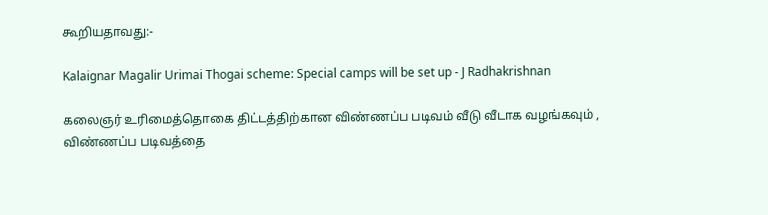கூறியதாவது:-

Kalaignar Magalir Urimai Thogai scheme: Special camps will be set up - J Radhakrishnan

கலைஞர் உரிமைத்தொகை திட்டத்திற்கான விண்ணப்ப படிவம் வீடு வீடாக வழங்கவும் , விண்ணப்ப படிவத்தை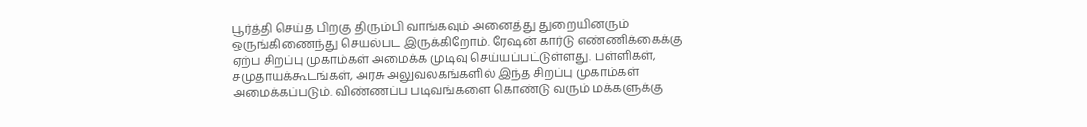பூர்த்தி செய்த பிறகு திரும்பி வாங்கவும் அனைத்து துறையினரும் ஒருங்கிணைந்து செயல்பட இருக்கிறோம். ரேஷன் கார்டு எண்ணிக்கைக்கு ஏற்ப சிறப்பு முகாம்கள் அமைக்க முடிவு செய்யப்பட்டுள்ளது. பள்ளிகள், சமுதாயக்கூடங்கள், அரசு அலுவலகங்களில் இந்த சிறப்பு முகாம்கள் அமைக்கப்படும். விண்ணப்ப படிவங்களை கொண்டு வரும் மக்களுக்கு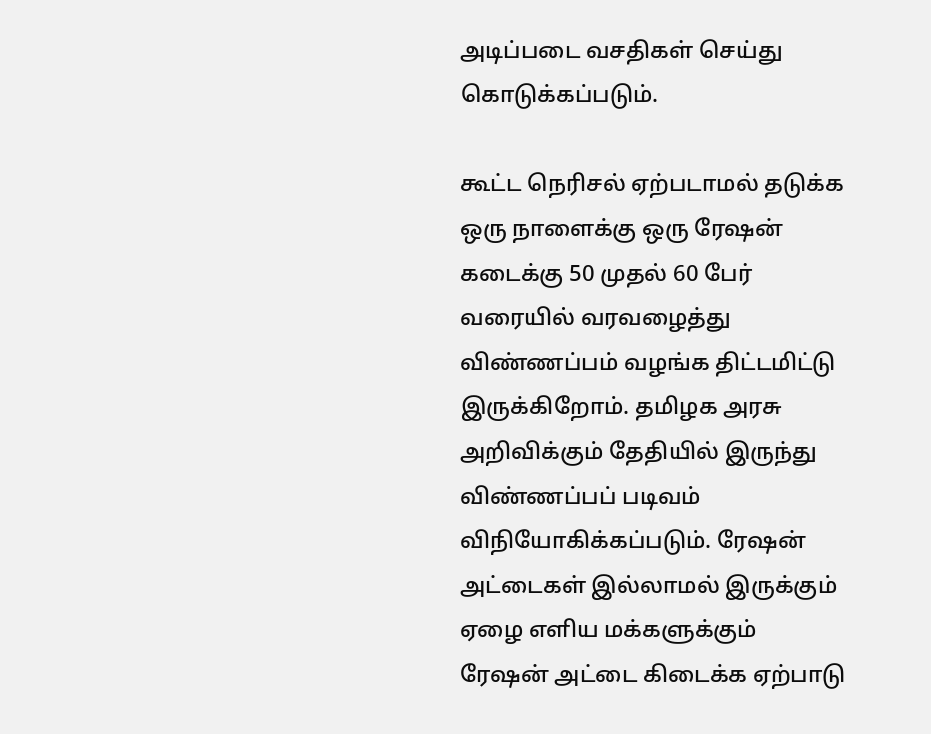அடிப்படை வசதிகள் செய்து கொடுக்கப்படும்.

கூட்ட நெரிசல் ஏற்படாமல் தடுக்க ஒரு நாளைக்கு ஒரு ரேஷன் கடைக்கு 50 முதல் 60 பேர் வரையில் வரவழைத்து விண்ணப்பம் வழங்க திட்டமிட்டு இருக்கிறோம். தமிழக அரசு அறிவிக்கும் தேதியில் இருந்து விண்ணப்பப் படிவம் விநியோகிக்கப்படும். ரேஷன் அட்டைகள் இல்லாமல் இருக்கும் ஏழை எளிய மக்களுக்கும் ரேஷன் அட்டை கிடைக்க ஏற்பாடு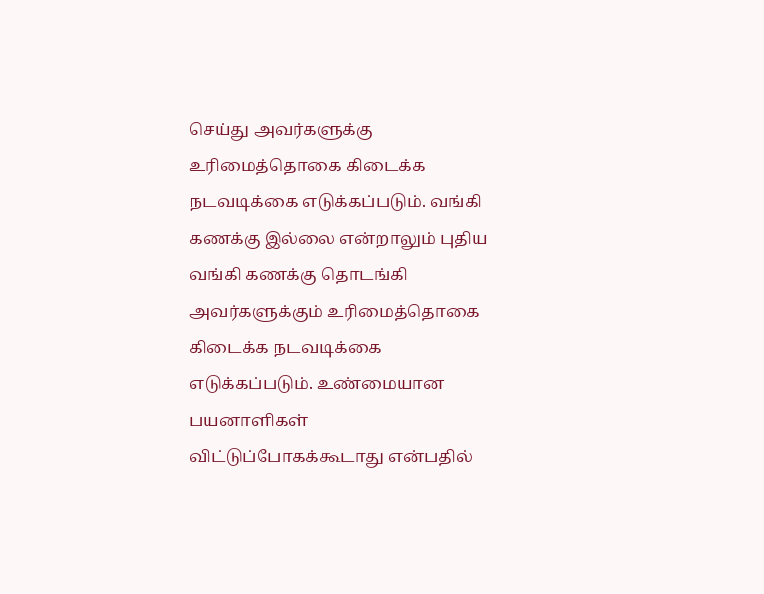செய்து அவர்களுக்கு உரிமைத்தொகை கிடைக்க நடவடிக்கை எடுக்கப்படும். வங்கி கணக்கு இல்லை என்றாலும் புதிய வங்கி கணக்கு தொடங்கி அவர்களுக்கும் உரிமைத்தொகை கிடைக்க நடவடிக்கை எடுக்கப்படும். உண்மையான பயனாளிகள் விட்டுப்போகக்கூடாது என்பதில்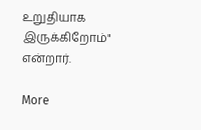உறுதியாக இருக்கிறோம்" என்றார்.

More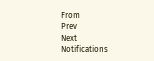From
Prev
Next
Notifications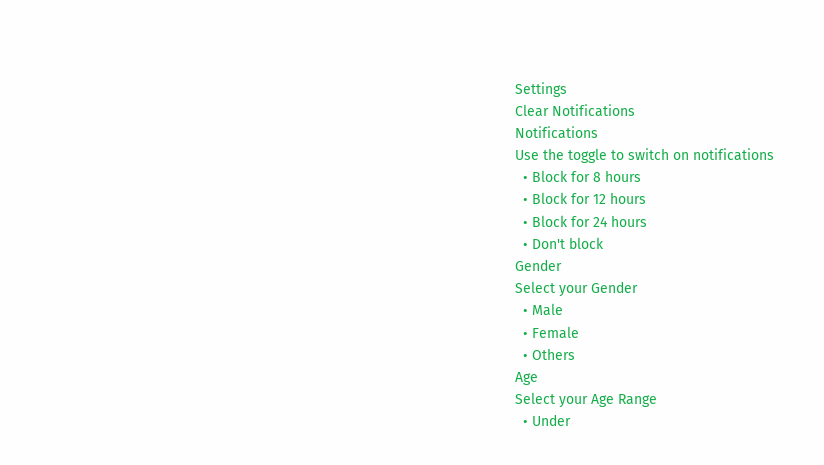Settings
Clear Notifications
Notifications
Use the toggle to switch on notifications
  • Block for 8 hours
  • Block for 12 hours
  • Block for 24 hours
  • Don't block
Gender
Select your Gender
  • Male
  • Female
  • Others
Age
Select your Age Range
  • Under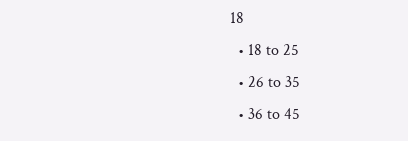18
  • 18 to 25
  • 26 to 35
  • 36 to 45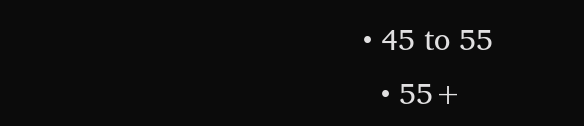• 45 to 55
  • 55+